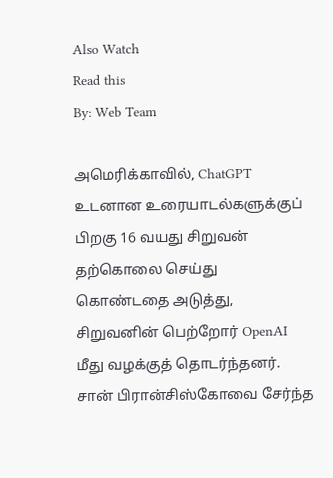Also Watch
Read this
By: Web Team

அமெரிக்காவில், ChatGPT உடனான உரையாடல்களுக்குப் பிறகு 16 வயது சிறுவன் தற்கொலை செய்து கொண்டதை அடுத்து, சிறுவனின் பெற்றோர் OpenAI மீது வழக்குத் தொடர்ந்தனர்.
சான் பிரான்சிஸ்கோவை சேர்ந்த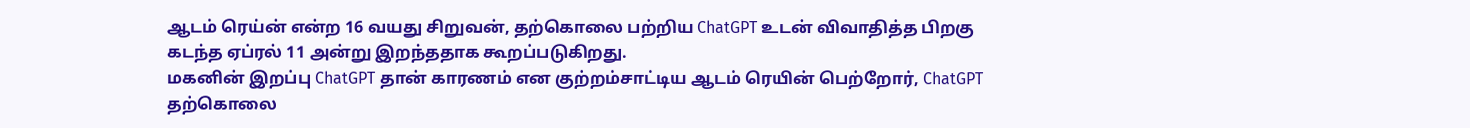ஆடம் ரெய்ன் என்ற 16 வயது சிறுவன், தற்கொலை பற்றிய ChatGPT உடன் விவாதித்த பிறகு கடந்த ஏப்ரல் 11 அன்று இறந்ததாக கூறப்படுகிறது.
மகனின் இறப்பு ChatGPT தான் காரணம் என குற்றம்சாட்டிய ஆடம் ரெயின் பெற்றோர், ChatGPT தற்கொலை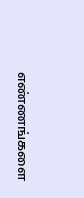எண்ணங்களை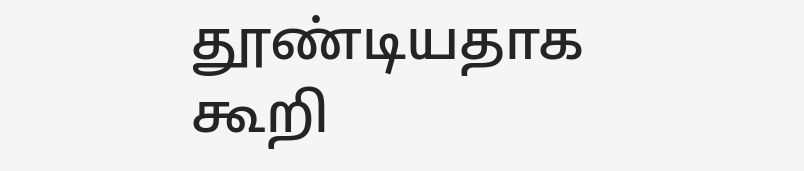தூண்டியதாக கூறி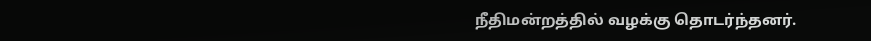நீதிமன்றத்தில் வழக்கு தொடர்ந்தனர்.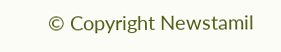© Copyright Newstamil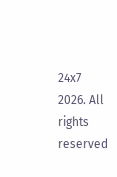24x7 2026. All rights reserved